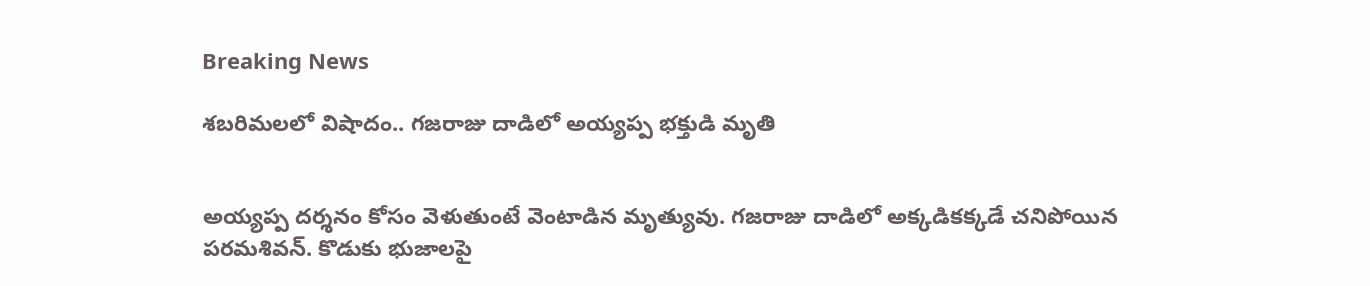Breaking News

శబరిమలలో విషాదం.. గజరాజు దాడిలో అయ్యప్ప భక్తుడి మృతి


అయ్యప్ప దర్శనం కోసం వెళుతుంటే వెంటాడిన మృత్యువు. గజరాజు దాడిలో అక్కడికక్కడే చనిపోయిన పరమశివన్. కొడుకు భుజాలపై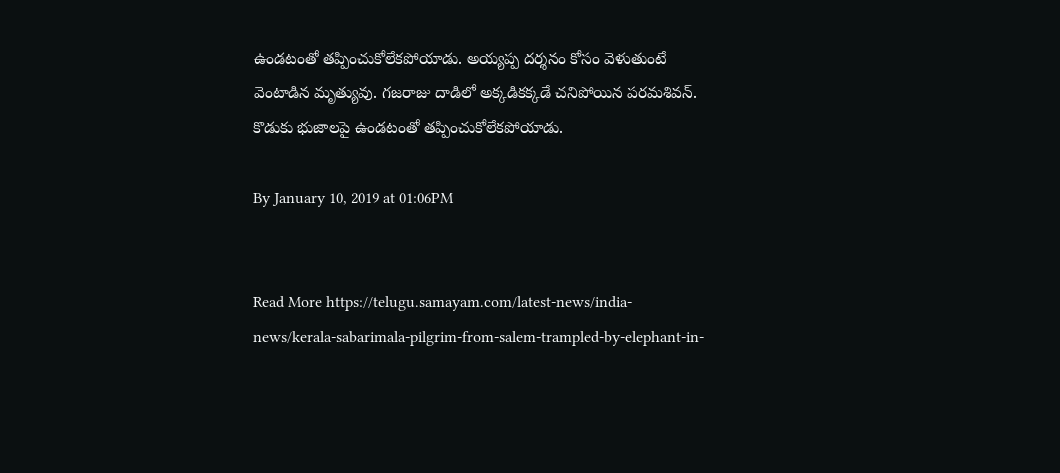ఉండటంతో తప్పించుకోలేకపోయాడు. అయ్యప్ప దర్శనం కోసం వెళుతుంటే వెంటాడిన మృత్యువు. గజరాజు దాడిలో అక్కడికక్కడే చనిపోయిన పరమశివన్. కొడుకు భుజాలపై ఉండటంతో తప్పించుకోలేకపోయాడు.

By January 10, 2019 at 01:06PM


Read More https://telugu.samayam.com/latest-news/india-news/kerala-sabarimala-pilgrim-from-salem-trampled-by-elephant-in-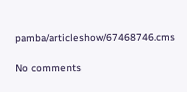pamba/articleshow/67468746.cms

No comments